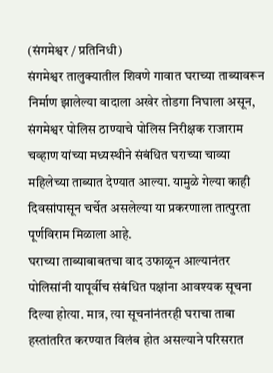(संगमेश्वर / प्रतिनिधी)
संगमेश्वर तालुक्यातील शिवणे गावात घराच्या ताब्यावरून निर्माण झालेल्या वादाला अखेर तोडगा निघाला असून, संगमेश्वर पोलिस ठाण्याचे पोलिस निरीक्षक राजाराम चव्हाण यांच्या मध्यस्थीने संबंधित घराच्या चाव्या महिलेच्या ताब्यात देण्यात आल्या. यामुळे गेल्या काही दिवसांपासून चर्चेत असलेल्या या प्रकरणाला तात्पुरता पूर्णविराम मिळाला आहे.
घराच्या ताब्याबाबतचा वाद उफाळून आल्यानंतर पोलिसांनी यापूर्वीच संबंधित पक्षांना आवश्यक सूचना दिल्या होत्या. मात्र, त्या सूचनांनंतरही घराचा ताबा हस्तांतरित करण्यात विलंब होत असल्याने परिसरात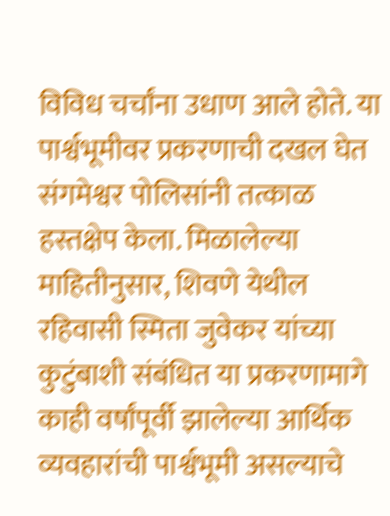विविध चर्चांना उधाण आले होते. या पार्श्वभूमीवर प्रकरणाची दखल घेत संगमेश्वर पोलिसांनी तत्काळ हस्तक्षेप केला. मिळालेल्या माहितीनुसार, शिवणे येथील रहिवासी स्मिता जुवेकर यांच्या कुटुंबाशी संबंधित या प्रकरणामागे काही वर्षांपूर्वी झालेल्या आर्थिक व्यवहारांची पार्श्वभूमी असल्याचे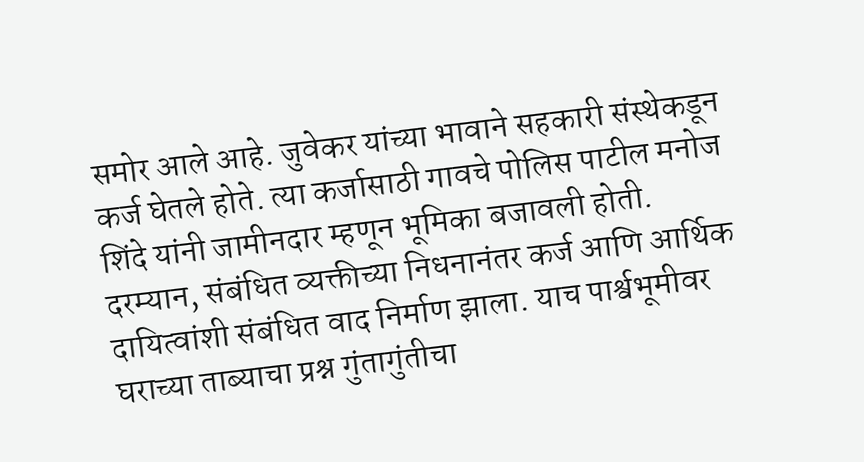समोर आले आहे. जुवेकर यांच्या भावाने सहकारी संस्थेकडून कर्ज घेतले होते. त्या कर्जासाठी गावचे पोलिस पाटील मनोज शिंदे यांनी जामीनदार म्हणून भूमिका बजावली होती. दरम्यान, संबंधित व्यक्तीच्या निधनानंतर कर्ज आणि आर्थिक दायित्वांशी संबंधित वाद निर्माण झाला. याच पार्श्वभूमीवर घराच्या ताब्याचा प्रश्न गुंतागुंतीचा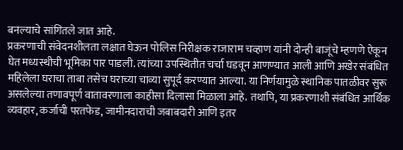बनल्याचे सांगितले जात आहे.
प्रकरणाची संवेदनशीलता लक्षात घेऊन पोलिस निरीक्षक राजाराम चव्हाण यांनी दोन्ही बाजूंचे म्हणणे ऐकून घेत मध्यस्थीची भूमिका पार पाडली. त्यांच्या उपस्थितीत चर्चा घडवून आणण्यात आली आणि अखेर संबंधित महिलेला घराचा ताबा तसेच घराच्या चाव्या सुपूर्द करण्यात आल्या. या निर्णयामुळे स्थानिक पातळीवर सुरू असलेल्या तणावपूर्ण वातावरणाला काहीसा दिलासा मिळाला आहे. तथापि, या प्रकरणाशी संबंधित आर्थिक व्यवहार, कर्जाची परतफेड, जामीनदाराची जबाबदारी आणि इतर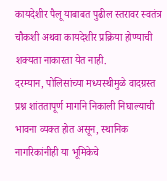कायदेशीर पैलू याबाबत पुढील स्तरावर स्वतंत्र चौकशी अथवा कायदेशीर प्रक्रिया होण्याची शक्यता नाकारता येत नाही.
दरम्यान, पोलिसांच्या मध्यस्थीमुळे वादग्रस्त प्रश्न शांततापूर्ण मार्गाने निकाली निघाल्याची भावना व्यक्त होत असून, स्थानिक नागरिकांनीही या भूमिकेचे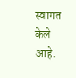स्वागत केले आहे.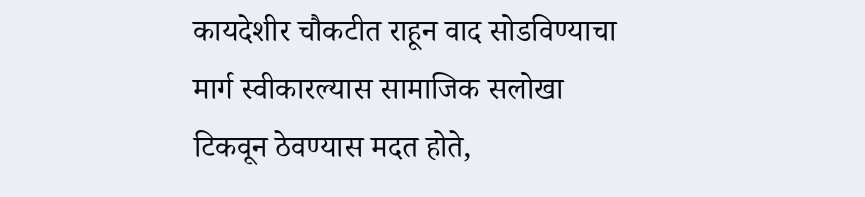कायदेशीर चौकटीत राहून वाद सोडविण्याचा मार्ग स्वीकारल्यास सामाजिक सलोखा टिकवून ठेवण्यास मदत होते,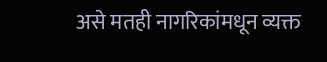असे मतही नागरिकांमधून व्यक्त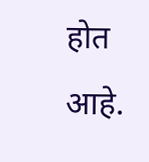होत आहे.